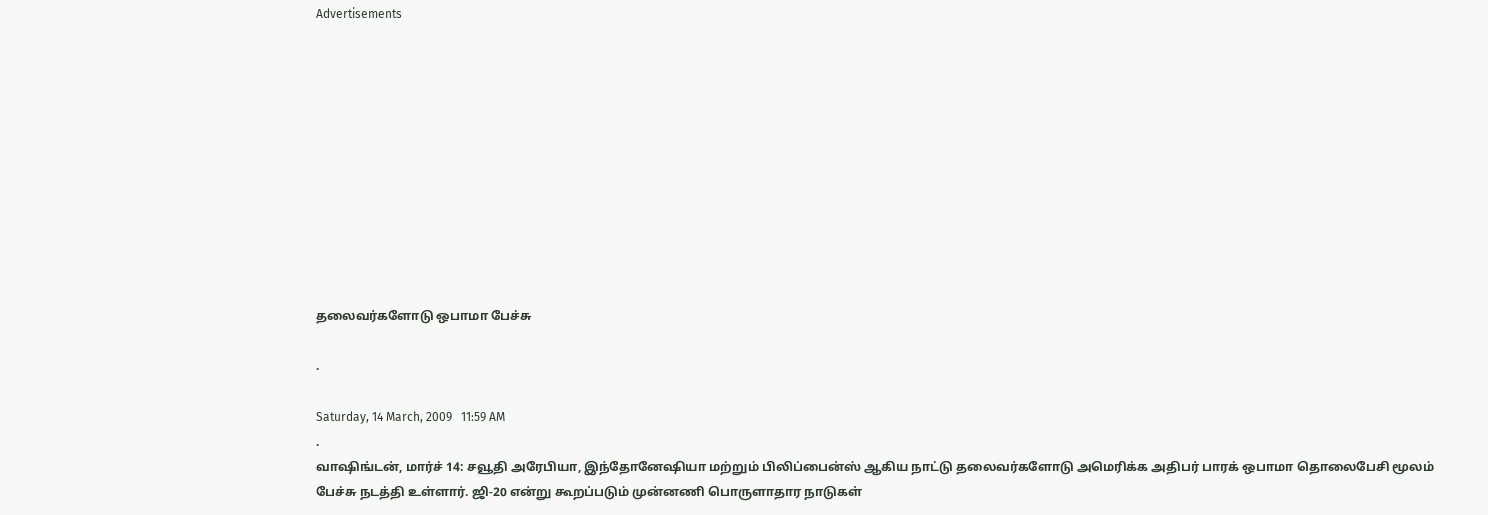Advertisements











தலைவர்களோடு ஒபாமா பேச்சு

.

Saturday, 14 March, 2009   11:59 AM
.
வாஷிங்டன், மார்ச் 14: சவூதி அரேபியா, இந்தோனேஷியா மற்றும் பிலிப்பைன்ஸ் ஆகிய நாட்டு தலைவர்களோடு அமெரிக்க அதிபர் பாரக் ஒபாமா தொலைபேசி மூலம் பேச்சு நடத்தி உள்ளார். ஜி-20 என்று கூறப்படும் முன்னணி பொருளாதார நாடுகள்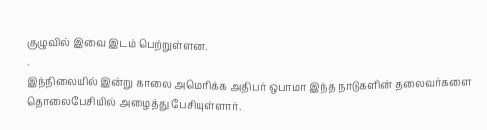குழுவில் இவை இடம் பெற்றுள்ளன.
.
இந்நிலையில் இன்று காலை அமெரிக்க அதிபர் ஒபாமா இந்த நாடுகளின் தலைவர்களை தொலைபேசியில் அழைத்து பேசியுள்ளார்.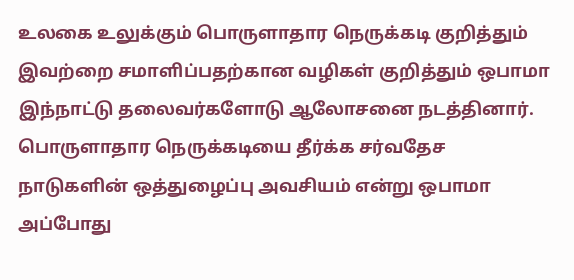உலகை உலுக்கும் பொருளாதார நெருக்கடி குறித்தும் இவற்றை சமாளிப்பதற்கான வழிகள் குறித்தும் ஒபாமா இந்நாட்டு தலைவர்களோடு ஆலோசனை நடத்தினார். பொருளாதார நெருக்கடியை தீர்க்க சர்வதேச நாடுகளின் ஒத்துழைப்பு அவசியம் என்று ஒபாமா அப்போது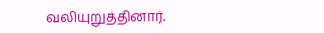வலியுறுத்தினார்.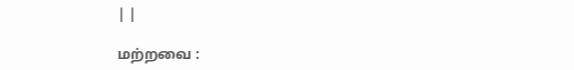| |

மற்றவை :